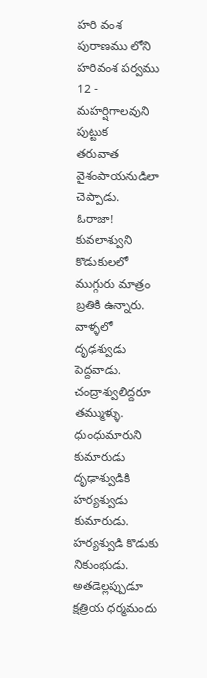హరి వంశ పురాణము లోని హరివంశ పర్వము
12 - మహర్షిగాలవుని పుట్టుక
తరువాత వైశంపాయనుడిలా చెప్పాడు.
ఓరాజా! కువలాశ్వుని కొడుకులలో ముగ్గురు మాత్రం బ్రతికి ఉన్నారు. వాళ్ళలో దృఢశ్వుడు పెద్దవాడు. చంద్రాశ్వులిద్దరూ తమ్ముళ్ళు. ధుంధుమారుని కుమారుడు దృఢాశ్వుడికి హర్యశ్వుడు కుమారుడు. హర్యశ్వుడి కొడుకు నికుంభుడు. అతడెల్లప్పుడూ క్షత్రియ ధర్మమందు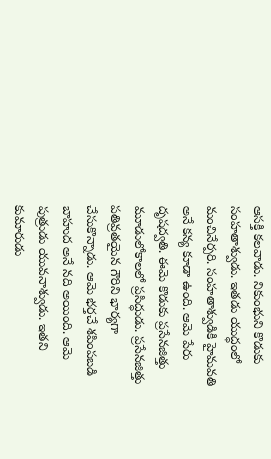ఆసక్తి కలవాడు. నికుంభుని కొడుకు సంహతాశ్వుడు. ఇతడు యుద్ధంలో మంచినేర్పరి. సంహతాశ్వుడికి హైమవతి అనే కన్య కూడా ఉంది. ఆమె పేరు దృషద్వతి. ఈమె కొడుకు ప్రసేనజిత్తు మూడులోకాలలో ప్రసిద్ధుడు. ప్రసేనజిత్తు పతివ్రతయైన గౌరిని భార్యగా చేసుకొన్నాడు. ఆమె భర్తచే శపింపబడి బాహుద అనే నది అయింది. ఆమె పుత్రుడు యువనాశ్వుడు. ఇతని కుమారుడు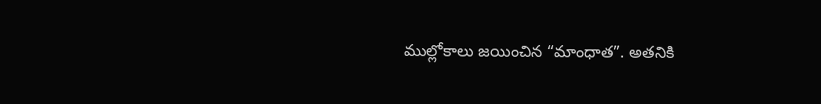ముల్లోకాలు జయించిన “మాంధాత”. అతనికి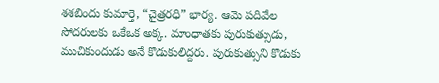శశబిందు కుమార్తె, “చైత్రరధి” భార్య. ఆమె పదివేల సోదరులకు ఒకేఒక అక్క. మాంధాతకు పురుకుత్సుడు, ముచికుందుడు అనే కొడుకులిద్దరు. పురుకుత్సుని కొడుకు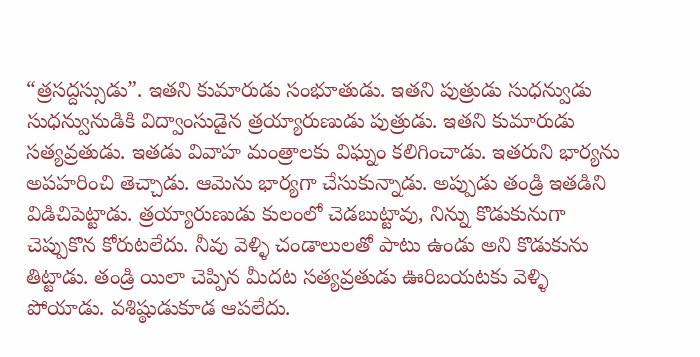“త్రసద్దస్సుడు”. ఇతని కుమారుడు సంభూతుడు. ఇతని పుత్రుడు సుధన్వుడు
సుధన్వునుడికి విద్వాంసుడైన త్రయ్యారుణుడు పుత్రుడు. ఇతని కుమారుడు సత్యవ్రతుడు. ఇతడు వివాహ మంత్రాలకు విఘ్నం కలిగించాడు. ఇతరుని భార్యను అపహరించి తెచ్చాడు. ఆమెను భార్యగా చేసుకున్నాడు. అప్పుడు తండ్రి ఇతడిని విడిచిపెట్టాడు. త్రయ్యారుణుడు కులంలో చెడబుట్టావు, నిన్ను కొడుకునుగా చెప్పుకొన కోరుటలేదు. నీవు వెళ్ళి చండాలులతో పాటు ఉండు అని కొడుకును తిట్టాడు. తండ్రి యిలా చెప్పిన మీదట సత్యవ్రతుడు ఊరిబయటకు వెళ్ళి పోయాడు. వశిష్ఠుడుకూడ ఆపలేదు.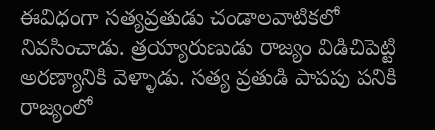ఈవిధంగా సత్యవ్రతుడు చండాలవాటికలో నివసించాడు. త్రయ్యారుణుడు రాజ్యం విడిచిపెట్టి అరణ్యానికి వెళ్ళాడు. సత్య వ్రతుడి పాపపు పనికి రాజ్యంలో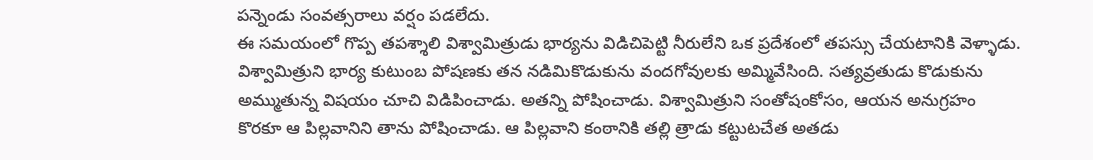పన్నెండు సంవత్సరాలు వర్షం పడలేదు.
ఈ సమయంలో గొప్ప తపశ్శాలి విశ్వామిత్రుడు భార్యను విడిచిపెట్టి నీరులేని ఒక ప్రదేశంలో తపస్సు చేయటానికి వెళ్ళాడు. విశ్వామిత్రుని భార్య కుటుంబ పోషణకు తన నడిమికొడుకును వందగోవులకు అమ్మివేసింది. సత్యవ్రతుడు కొడుకును అమ్ముతున్న విషయం చూచి విడిపించాడు. అతన్ని పోషించాడు. విశ్వామిత్రుని సంతోషంకోసం, ఆయన అనుగ్రహం కొరకూ ఆ పిల్లవానిని తాను పోషించాడు. ఆ పిల్లవాని కంఠానికి తల్లి త్రాడు కట్టుటచేత అతడు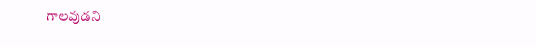గాలవుడని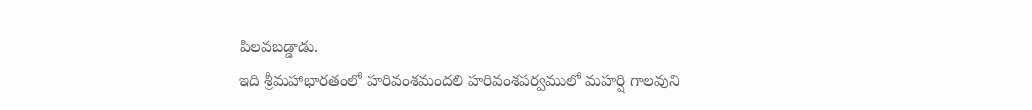పిలవబడ్డాడు.
ఇది శ్రీమహాభారతంలో హరివంశమందలి హరివంశపర్వములో మహర్షి గాలవుని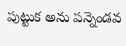పుట్టుక అను పన్నెండవ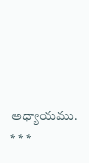అధ్యాయము.
* * *